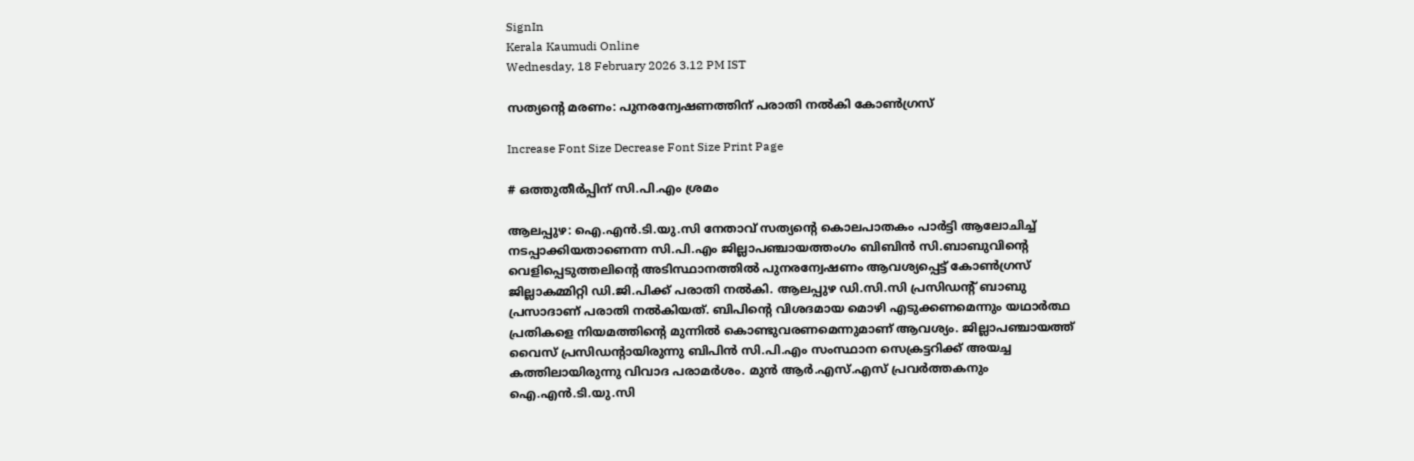SignIn
Kerala Kaumudi Online
Wednesday, 18 February 2026 3.12 PM IST

സത്യന്റെ മരണം: പുനരന്വേഷണത്തിന് പരാതി നൽകി കോൺഗ്രസ്

Increase Font Size Decrease Font Size Print Page

# ഒത്തുതീർപ്പിന് സി.പി.എം ശ്രമം

ആലപ്പുഴ: ഐ.എൻ.ടി.യു.സി നേതാവ് സത്യന്റെ കൊലപാതകം പാർട്ടി ആലോചിച്ച് നടപ്പാക്കിയതാണെന്ന സി.പി.എം ജില്ലാപഞ്ചായത്തംഗം ബിബിൻ സി.ബാബുവിന്റെ വെളിപ്പെടുത്തലിന്റെ അടിസ്ഥാനത്തിൽ പുനരന്വേഷണം ആവശ്യപ്പെട്ട് കോൺഗ്രസ് ജില്ലാകമ്മിറ്റി ഡി.ജി.പിക്ക് പരാതി നൽകി. ആലപ്പുഴ ഡി.സി.സി പ്രസിഡന്റ് ബാബു പ്രസാദാണ് പരാതി നൽകിയത്. ബിപിന്റെ വിശദമായ മൊഴി എടുക്കണമെന്നും യഥാർത്ഥ പ്രതികളെ നിയമത്തിന്റെ മുന്നിൽ കൊണ്ടുവരണമെന്നുമാണ് ആവശ്യം. ജില്ലാപഞ്ചായത്ത് വൈസ് പ്രസിഡന്റായിരുന്നു ബിപിൻ സി.പി.എം സംസ്ഥാന സെക്രട്ടറിക്ക് അയച്ച കത്തിലായിരുന്നു വിവാദ പരാമർശം. മുൻ ആർ.എസ്.എസ് പ്രവർത്തകനും ഐ.എൻ.ടി.യു.സി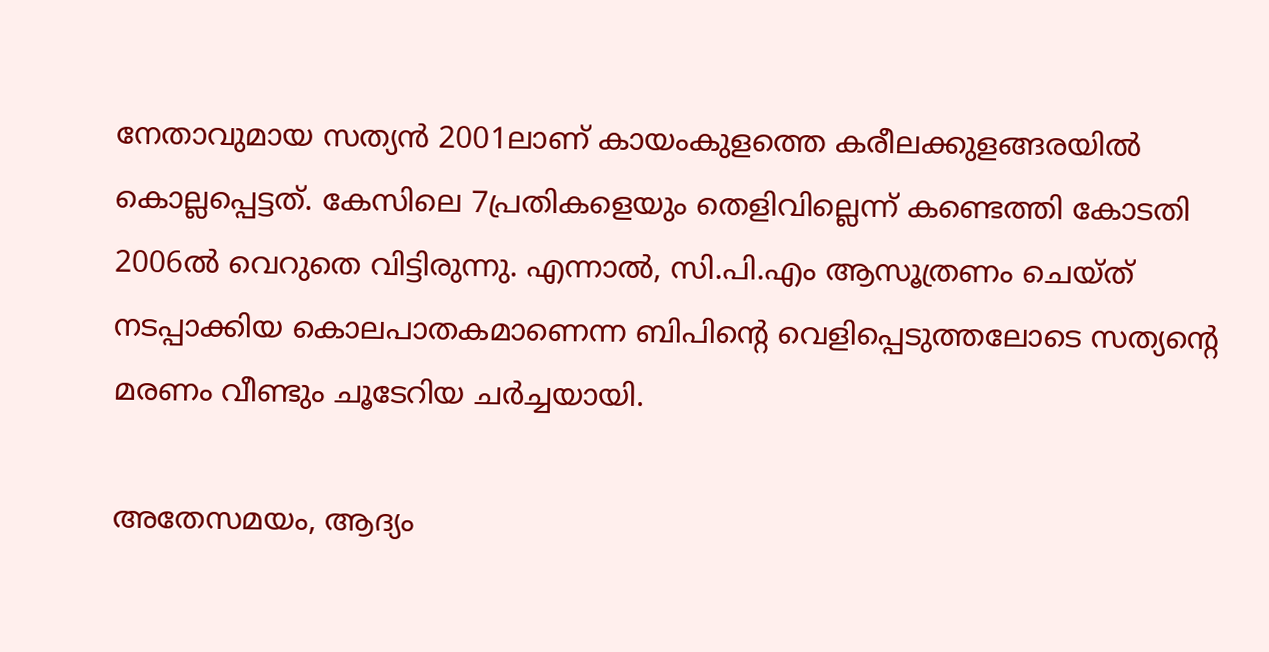നേതാവുമായ സത്യൻ 2001ലാണ് കായംകുളത്തെ കരീലക്കുളങ്ങരയിൽ കൊല്ലപ്പെട്ടത്. കേസിലെ 7പ്രതികളെയും തെളിവില്ലെന്ന് കണ്ടെത്തി കോടതി 2006ൽ വെറുതെ വിട്ടിരുന്നു. എന്നാൽ, സി.പി.എം ആസൂത്രണം ചെയ്ത് നടപ്പാക്കിയ കൊലപാതകമാണെന്ന ബിപിന്റെ വെളിപ്പെടുത്തലോടെ സത്യന്റെ മരണം വീണ്ടും ചൂടേറിയ ചർച്ചയായി.

അതേസമയം, ആദ്യം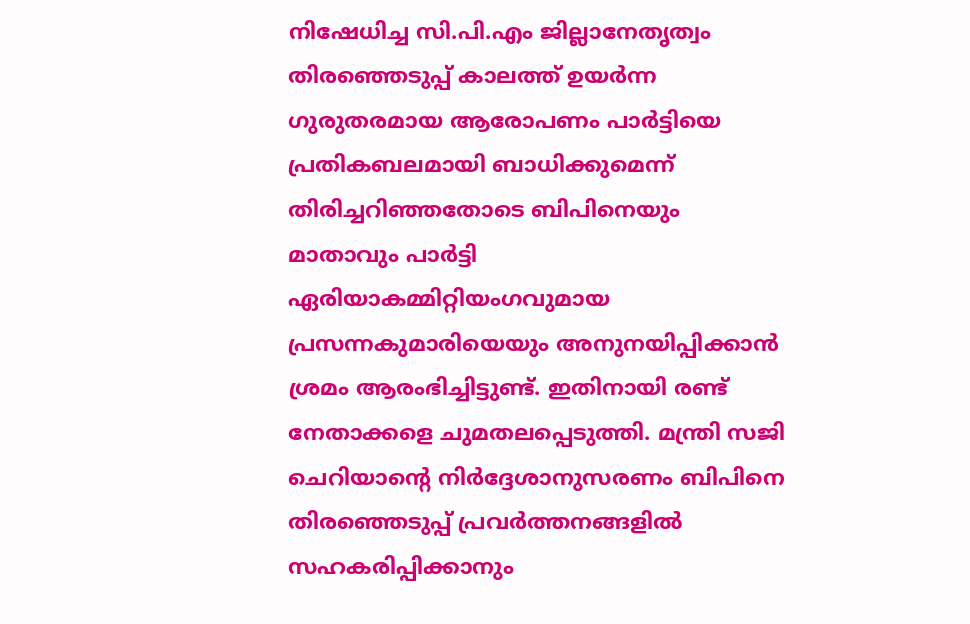നിഷേധിച്ച സി.പി.എം ജില്ലാനേതൃത്വം തിരഞ്ഞെടുപ്പ് കാലത്ത് ഉയർന്ന ഗുരു‌തരമായ ആരോപണം പാർട്ടിയെ പ്രതികബലമായി ബാധിക്കുമെന്ന് തിരിച്ചറിഞ്ഞതോടെ ബിപിനെയും മാതാവും പാർട്ടി ഏരിയാകമ്മിറ്റിയംഗവുമായ പ്രസന്നകുമാരിയെയും അനുനയിപ്പിക്കാൻ ശ്രമം ആരംഭിച്ചിട്ടുണ്ട്. ഇതിനായി രണ്ട് നേതാക്കളെ ചുമതലപ്പെടുത്തി. മന്ത്രി സജി ചെറിയാന്റെ നിർദ്ദേശാനുസരണം ബിപിനെ തിരഞ്ഞെടുപ്പ് പ്രവർത്തനങ്ങളിൽ സഹകരിപ്പിക്കാനും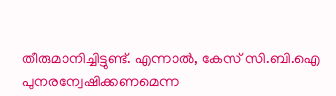തീരുമാനിച്ചിട്ടുണ്ട്. എന്നാൽ, കേസ് സി.ബി.ഐ പുനരന്വേഷിക്കണമെന്ന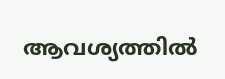ആവശ്യത്തിൽ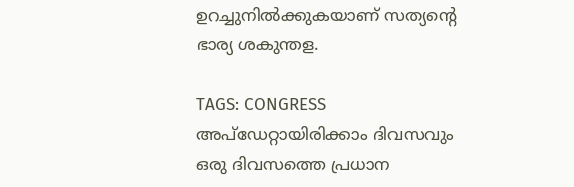ഉറച്ചുനിൽക്കുകയാണ് സത്യന്റെ ഭാര്യ ശകുന്തള.

TAGS: CONGRESS
അപ്ഡേറ്റായിരിക്കാം ദിവസവും
ഒരു ദിവസത്തെ പ്രധാന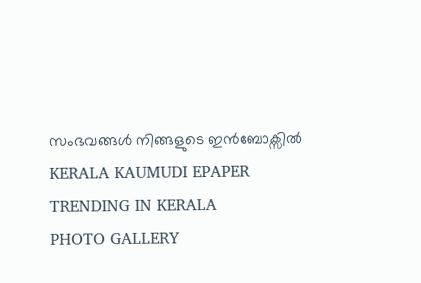സംഭവങ്ങൾ നിങ്ങളുടെ ഇൻബോക്സിൽ
KERALA KAUMUDI EPAPER
TRENDING IN KERALA
PHOTO GALLERY